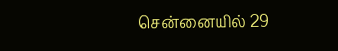சென்னையில் 29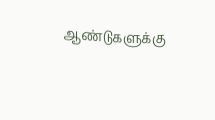ஆண்டுகளுக்கு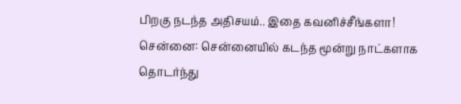பிறகு நடந்த அதிசயம்.. இதை கவனிச்சீங்களா!
சென்னை: சென்னையில் கடந்த மூன்று நாட்களாக தொடர்ந்து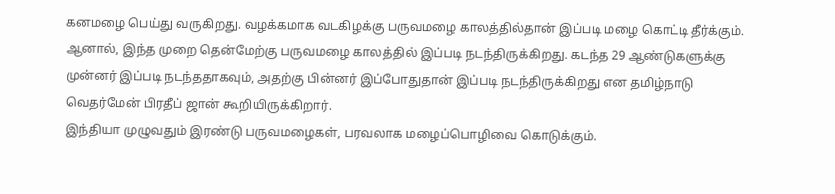கனமழை பெய்து வருகிறது. வழக்கமாக வடகிழக்கு பருவமழை காலத்தில்தான் இப்படி மழை கொட்டி தீர்க்கும். ஆனால், இந்த முறை தென்மேற்கு பருவமழை காலத்தில் இப்படி நடந்திருக்கிறது. கடந்த 29 ஆண்டுகளுக்கு முன்னர் இப்படி நடந்ததாகவும், அதற்கு பின்னர் இப்போதுதான் இப்படி நடந்திருக்கிறது என தமிழ்நாடு வெதர்மேன் பிரதீப் ஜான் கூறியிருக்கிறார்.
இந்தியா முழுவதும் இரண்டு பருவமழைகள், பரவலாக மழைப்பொழிவை கொடுக்கும்.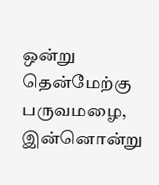ஒன்று தென்மேற்கு பருவமழை, இன்னொன்று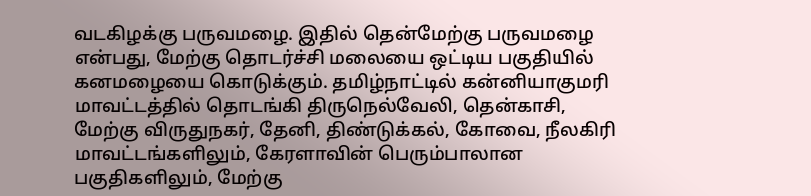வடகிழக்கு பருவமழை. இதில் தென்மேற்கு பருவமழை என்பது, மேற்கு தொடர்ச்சி மலையை ஒட்டிய பகுதியில் கனமழையை கொடுக்கும். தமிழ்நாட்டில் கன்னியாகுமரி மாவட்டத்தில் தொடங்கி திருநெல்வேலி, தென்காசி, மேற்கு விருதுநகர், தேனி, திண்டுக்கல், கோவை, நீலகிரி மாவட்டங்களிலும், கேரளாவின் பெரும்பாலான பகுதிகளிலும், மேற்கு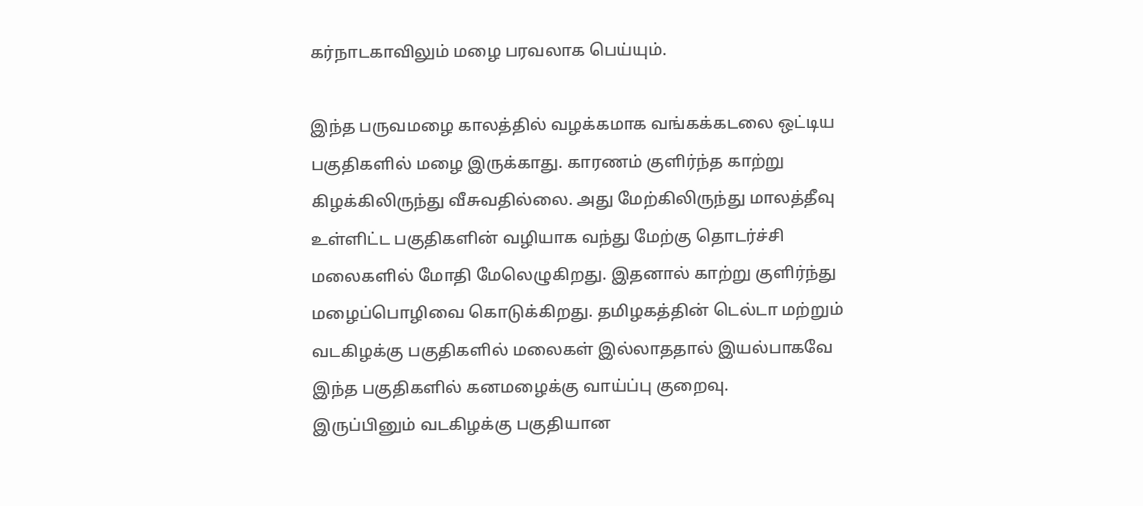கர்நாடகாவிலும் மழை பரவலாக பெய்யும்.

இந்த பருவமழை காலத்தில் வழக்கமாக வங்கக்கடலை ஒட்டிய பகுதிகளில் மழை இருக்காது. காரணம் குளிர்ந்த காற்று கிழக்கிலிருந்து வீசுவதில்லை. அது மேற்கிலிருந்து மாலத்தீவு உள்ளிட்ட பகுதிகளின் வழியாக வந்து மேற்கு தொடர்ச்சி மலைகளில் மோதி மேலெழுகிறது. இதனால் காற்று குளிர்ந்து மழைப்பொழிவை கொடுக்கிறது. தமிழகத்தின் டெல்டா மற்றும் வடகிழக்கு பகுதிகளில் மலைகள் இல்லாததால் இயல்பாகவே இந்த பகுதிகளில் கனமழைக்கு வாய்ப்பு குறைவு.
இருப்பினும் வடகிழக்கு பகுதியான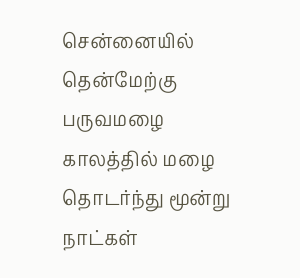சென்னையில் தென்மேற்கு பருவமழை காலத்தில் மழை தொடர்ந்து மூன்று நாட்கள்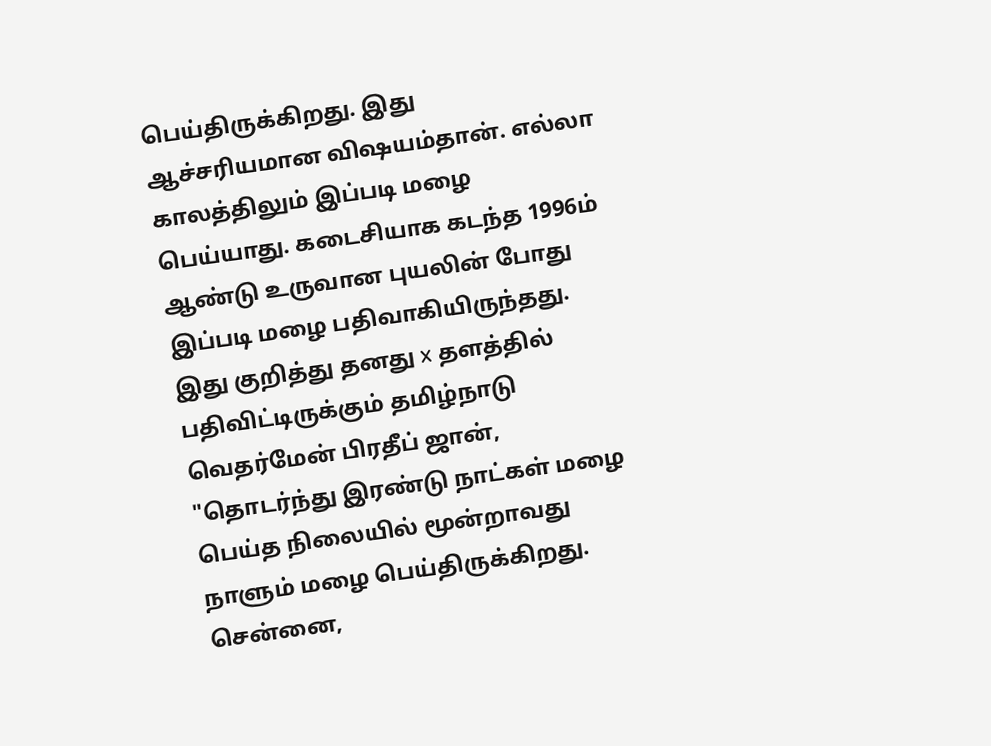பெய்திருக்கிறது. இது ஆச்சரியமான விஷயம்தான். எல்லா காலத்திலும் இப்படி மழை பெய்யாது. கடைசியாக கடந்த 1996ம் ஆண்டு உருவான புயலின் போது இப்படி மழை பதிவாகியிருந்தது.
இது குறித்து தனது x தளத்தில் பதிவிட்டிருக்கும் தமிழ்நாடு வெதர்மேன் பிரதீப் ஜான், "தொடர்ந்து இரண்டு நாட்கள் மழை பெய்த நிலையில் மூன்றாவது நாளும் மழை பெய்திருக்கிறது. சென்னை,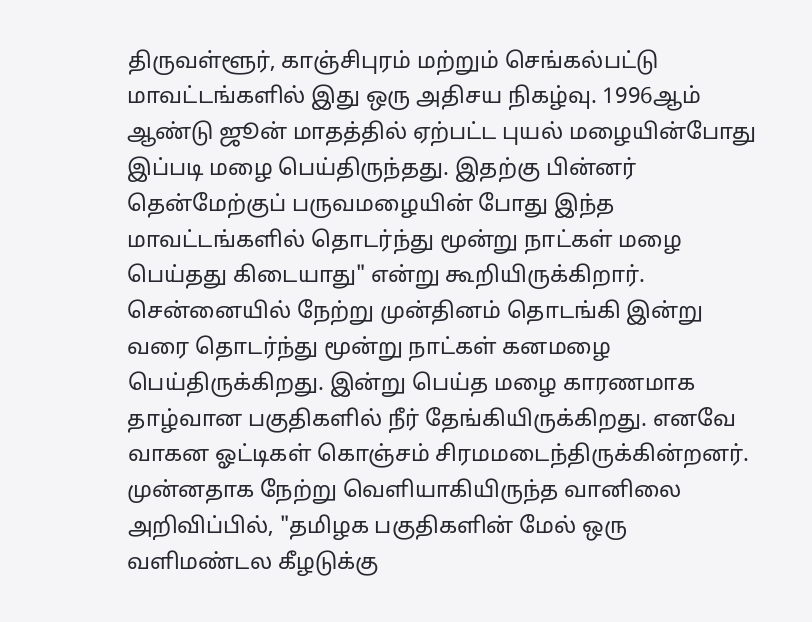திருவள்ளூர், காஞ்சிபுரம் மற்றும் செங்கல்பட்டு மாவட்டங்களில் இது ஒரு அதிசய நிகழ்வு. 1996ஆம் ஆண்டு ஜூன் மாதத்தில் ஏற்பட்ட புயல் மழையின்போது இப்படி மழை பெய்திருந்தது. இதற்கு பின்னர் தென்மேற்குப் பருவமழையின் போது இந்த மாவட்டங்களில் தொடர்ந்து மூன்று நாட்கள் மழை பெய்தது கிடையாது" என்று கூறியிருக்கிறார்.
சென்னையில் நேற்று முன்தினம் தொடங்கி இன்று வரை தொடர்ந்து மூன்று நாட்கள் கனமழை பெய்திருக்கிறது. இன்று பெய்த மழை காரணமாக தாழ்வான பகுதிகளில் நீர் தேங்கியிருக்கிறது. எனவே வாகன ஓட்டிகள் கொஞ்சம் சிரமமடைந்திருக்கின்றனர்.
முன்னதாக நேற்று வெளியாகியிருந்த வானிலை அறிவிப்பில், "தமிழக பகுதிகளின் மேல் ஒரு வளிமண்டல கீழடுக்கு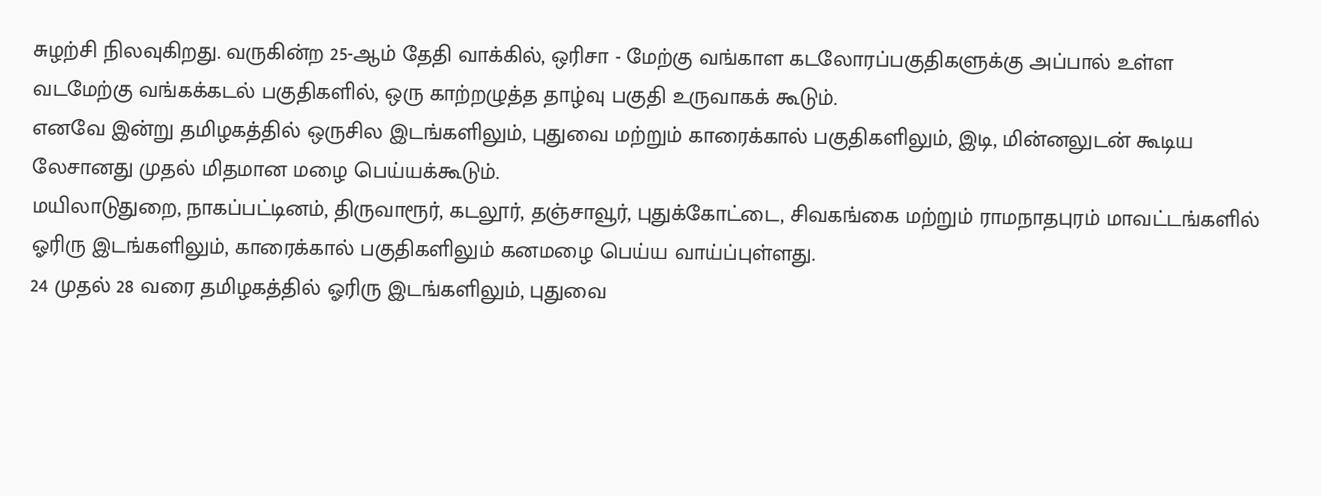சுழற்சி நிலவுகிறது. வருகின்ற 25-ஆம் தேதி வாக்கில், ஒரிசா - மேற்கு வங்காள கடலோரப்பகுதிகளுக்கு அப்பால் உள்ள வடமேற்கு வங்கக்கடல் பகுதிகளில், ஒரு காற்றழுத்த தாழ்வு பகுதி உருவாகக் கூடும்.
எனவே இன்று தமிழகத்தில் ஒருசில இடங்களிலும், புதுவை மற்றும் காரைக்கால் பகுதிகளிலும், இடி, மின்னலுடன் கூடிய லேசானது முதல் மிதமான மழை பெய்யக்கூடும்.
மயிலாடுதுறை, நாகப்பட்டினம், திருவாரூர், கடலூர், தஞ்சாவூர், புதுக்கோட்டை, சிவகங்கை மற்றும் ராமநாதபுரம் மாவட்டங்களில் ஓரிரு இடங்களிலும், காரைக்கால் பகுதிகளிலும் கனமழை பெய்ய வாய்ப்புள்ளது.
24 முதல் 28 வரை தமிழகத்தில் ஓரிரு இடங்களிலும், புதுவை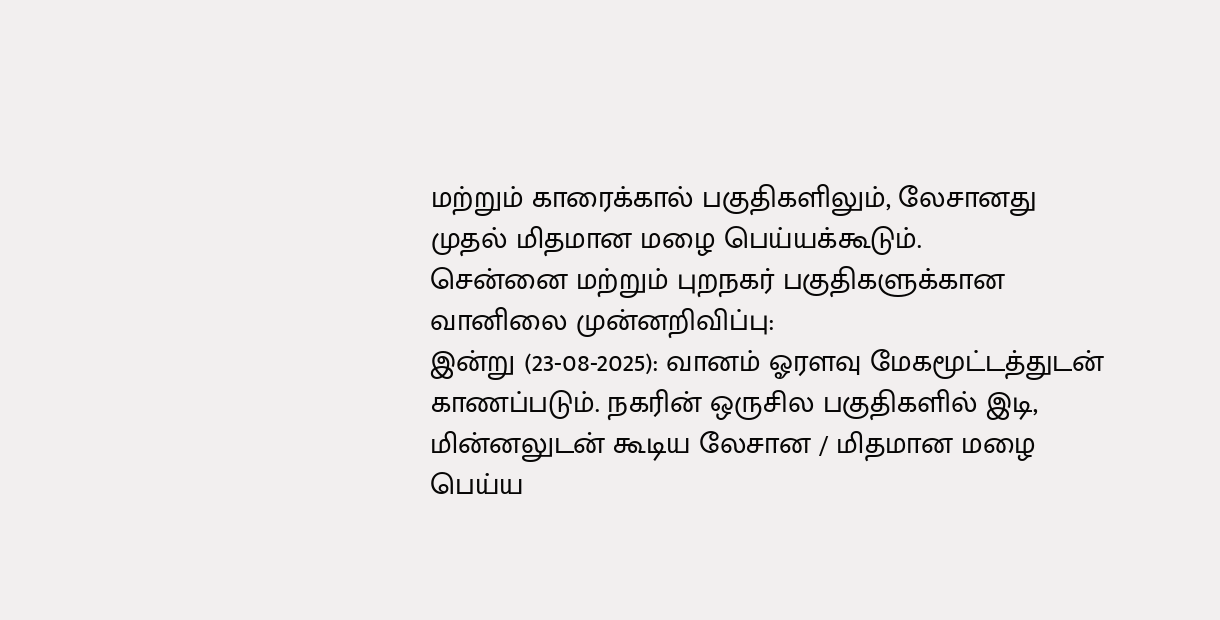மற்றும் காரைக்கால் பகுதிகளிலும், லேசானது முதல் மிதமான மழை பெய்யக்கூடும்.
சென்னை மற்றும் புறநகர் பகுதிகளுக்கான வானிலை முன்னறிவிப்பு:
இன்று (23-08-2025): வானம் ஓரளவு மேகமூட்டத்துடன் காணப்படும். நகரின் ஒருசில பகுதிகளில் இடி, மின்னலுடன் கூடிய லேசான / மிதமான மழை பெய்ய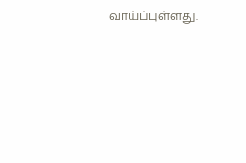வாய்ப்புள்ளது.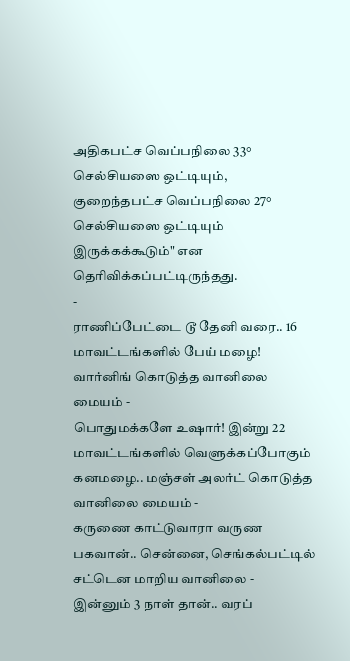அதிகபட்ச வெப்பநிலை 33° செல்சியஸை ஒட்டியும், குறைந்தபட்ச வெப்பநிலை 27° செல்சியஸை ஒட்டியும் இருக்கக்கூடும்" என தெரிவிக்கப்பட்டிருந்தது.
-
ராணிப்பேட்டை டூ தேனி வரை.. 16 மாவட்டங்களில் பேய் மழை! வார்னிங் கொடுத்த வானிலை மையம் -
பொதுமக்களே உஷார்! இன்று 22 மாவட்டங்களில் வெளுக்கப்போகும் கனமழை.. மஞ்சள் அலர்ட் கொடுத்த வானிலை மையம் -
கருணை காட்டுவாரா வருண பகவான்.. சென்னை, செங்கல்பட்டில் சட்டென மாறிய வானிலை -
இன்னும் 3 நாள் தான்.. வரப்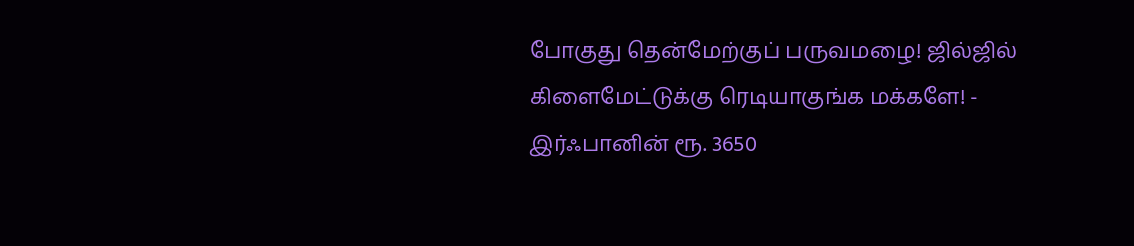போகுது தென்மேற்குப் பருவமழை! ஜில்ஜில் கிளைமேட்டுக்கு ரெடியாகுங்க மக்களே! -
இர்ஃபானின் ரூ. 3650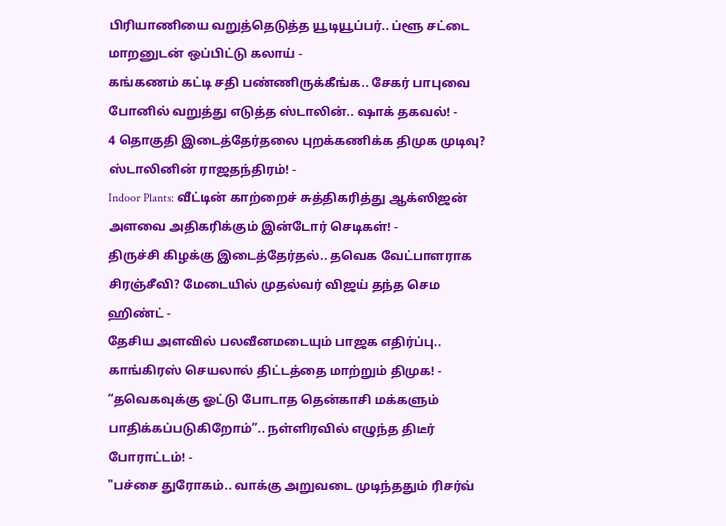பிரியாணியை வறுத்தெடுத்த யூடியூப்பர்.. ப்ளூ சட்டை மாறனுடன் ஒப்பிட்டு கலாய் -
கங்கணம் கட்டி சதி பண்ணிருக்கீங்க.. சேகர் பாபுவை போனில் வறுத்து எடுத்த ஸ்டாலின்.. ஷாக் தகவல்! -
4 தொகுதி இடைத்தேர்தலை புறக்கணிக்க திமுக முடிவு? ஸ்டாலினின் ராஜதந்திரம்! -
Indoor Plants: வீட்டின் காற்றைச் சுத்திகரித்து ஆக்ஸிஜன் அளவை அதிகரிக்கும் இன்டோர் செடிகள்! -
திருச்சி கிழக்கு இடைத்தேர்தல்.. தவெக வேட்பாளராக சிரஞ்சீவி? மேடையில் முதல்வர் விஜய் தந்த செம ஹிண்ட் -
தேசிய அளவில் பலவீனமடையும் பாஜக எதிர்ப்பு.. காங்கிரஸ் செயலால் திட்டத்தை மாற்றும் திமுக! -
“தவெகவுக்கு ஓட்டு போடாத தென்காசி மக்களும் பாதிக்கப்படுகிறோம்”.. நள்ளிரவில் எழுந்த திடீர் போராட்டம்! -
"பச்சை துரோகம்.. வாக்கு அறுவடை முடிந்ததும் ரிசர்வ்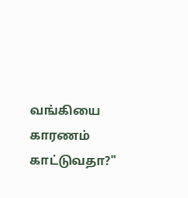வங்கியை காரணம் காட்டுவதா?"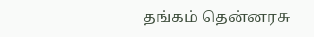தங்கம் தென்னரசு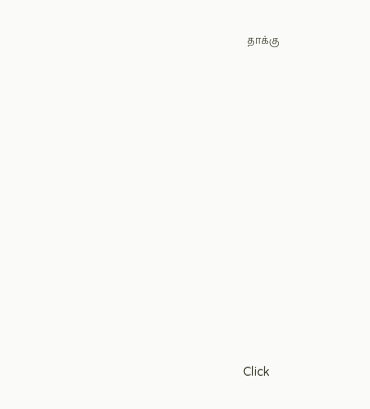தாக்கு












Click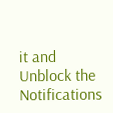it and Unblock the Notifications